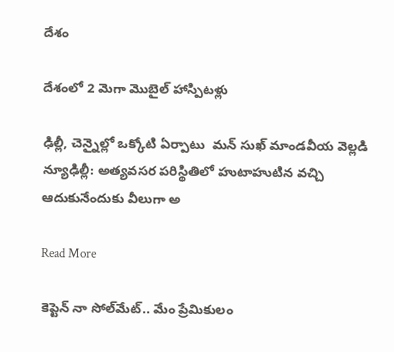దేశం

దేశంలో 2 మెగా మొబైల్‌‌ హాస్పిటళ్లు

ఢిల్లీ, చెన్నైల్లో ఒక్కోటి ఏర్పాటు  మన్ సుఖ్ మాండవీయ వెల్లడి న్యూఢిల్లీ: అత్యవసర పరిస్థితిలో హుటాహుటిన వచ్చి ఆదుకునేందుకు వీలుగా అ

Read More

కెప్టెన్ నా సోల్‌మేట్.. మేం ప్రేమికులం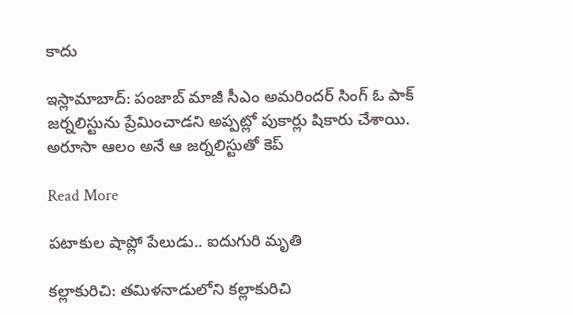కాదు

ఇస్లామాబాద్: పంజాబ్ మాజీ సీఎం అమరిందర్ సింగ్‌ ఓ పాక్ జర్నలిస్టును ప్రేమించాడని అప్పట్లో పుకార్లు షికారు చేశాయి. అరూసా ఆలం అనే ఆ జర్నలిస్టుతో కెప్

Read More

పటాకుల షాప్లో పేలుడు.. ఐదుగురి మృతి

కల్లాకురిచి: తమిళనాడులోని కల్లాకురిచి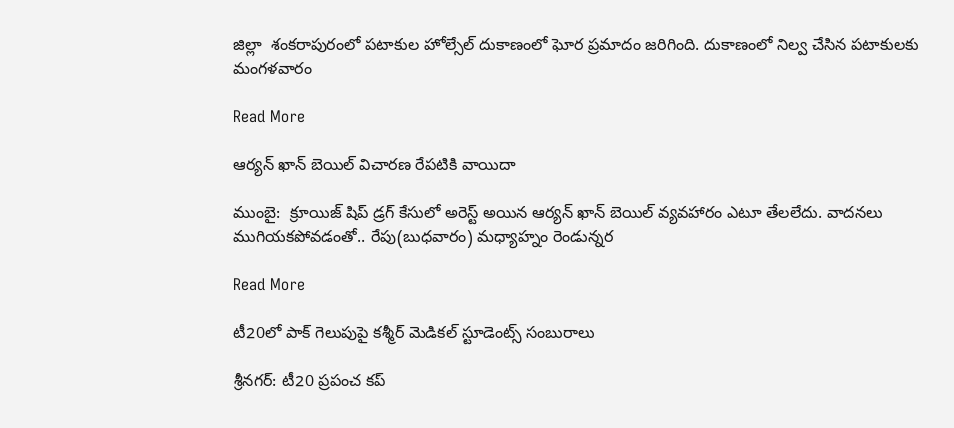జిల్లా  శంకరాపురంలో పటాకుల హోల్సేల్ దుకాణంలో ఘోర ప్రమాదం జరిగింది. దుకాణంలో నిల్వ చేసిన పటాకులకు మంగళవారం

Read More

ఆర్యన్ ఖాన్ బెయిల్ విచారణ రేపటికి వాయిదా

ముంబై:  క్రూయిజ్ షిప్ డ్రగ్ కేసులో అరెస్ట్ అయిన ఆర్యన్ ఖాన్ బెయిల్ వ్యవహారం ఎటూ తేలలేదు. వాదనలు ముగియకపోవడంతో.. రేపు(బుధవారం) మధ్యాహ్నం రెండున్నర

Read More

టీ20లో పాక్ గెలుపుపై కశ్మీర్ మెడికల్ స్టూడెంట్స్ సంబురాలు

శ్రీనగర్: టీ20 ప్రపంచ కప్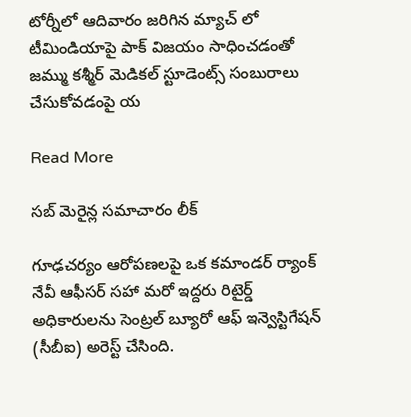టోర్నీలో ఆదివారం జరిగిన మ్యాచ్ లో టీమిండియాపై పాక్ విజయం సాధించడంతో జమ్ము కశ్మీర్ మెడికల్ స్టూడెంట్స్ సంబురాలు చేసుకోవడంపై య

Read More

సబ్ మెరైన్ల సమాచారం లీక్

గూఢచర్యం ఆరోపణలపై ఒక కమాండర్ ర్యాంక్ నేవీ ఆఫీసర్ సహా మరో ఇద్దరు రిటైర్డ్ అధికారులను సెంట్రల్ బ్యూరో ఆఫ్ ఇన్వెస్టిగేషన్ (సీబీఐ) అరెస్ట్ చేసింది.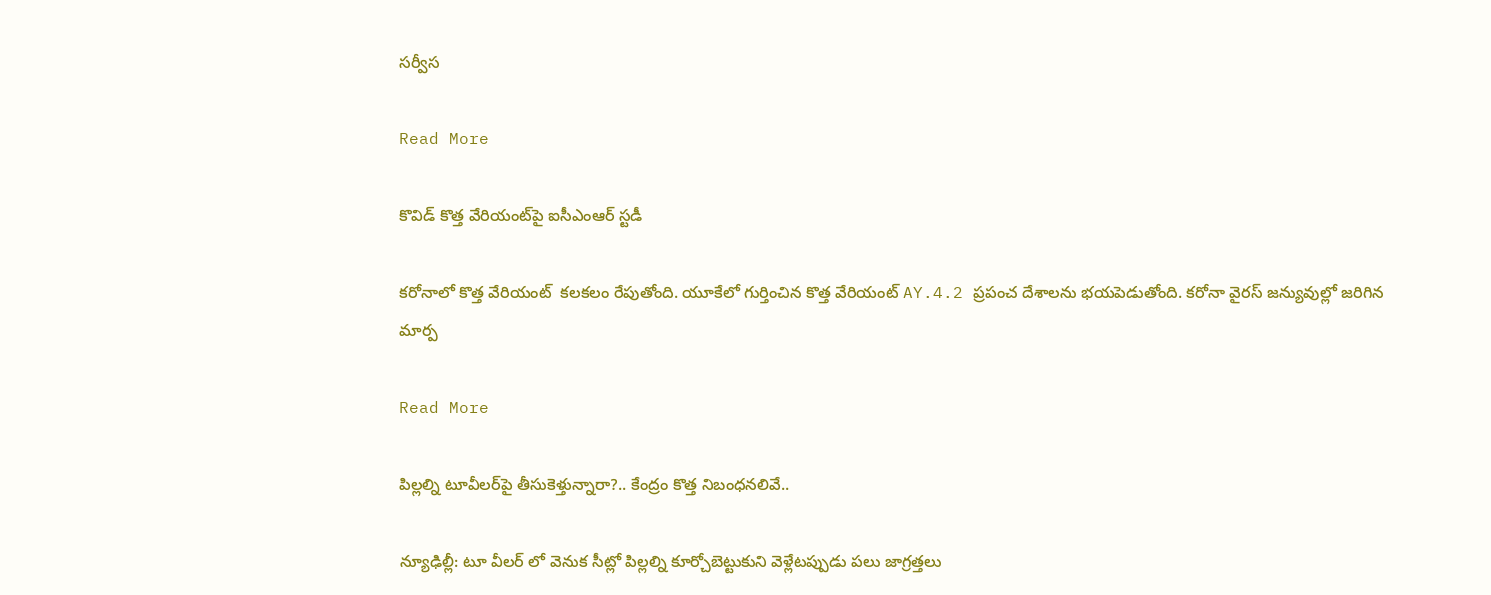సర్వీస

Read More

కొవిడ్ కొత్త వేరియంట్‌పై ఐసీఎంఆర్‌ స్టడీ

కరోనాలో కొత్త వేరియంట్  కలకలం రేపుతోంది. యూకేలో గుర్తించిన కొత్త వేరియంట్ AY.4.2 ప్రపంచ దేశాలను భయపెడుతోంది. కరోనా వైరస్ జన్యువుల్లో జరిగిన మార్ప

Read More

పిల్లల్ని టూవీలర్‌పై తీసుకెళ్తున్నారా?.. కేంద్రం కొత్త నిబంధనలివే..

న్యూఢిల్లీ: టూ వీలర్‌ లో వెనుక సీట్లో పిల్లల్ని కూర్చోబెట్టుకుని వెళ్లేటప్పుడు పలు జాగ్రత్తలు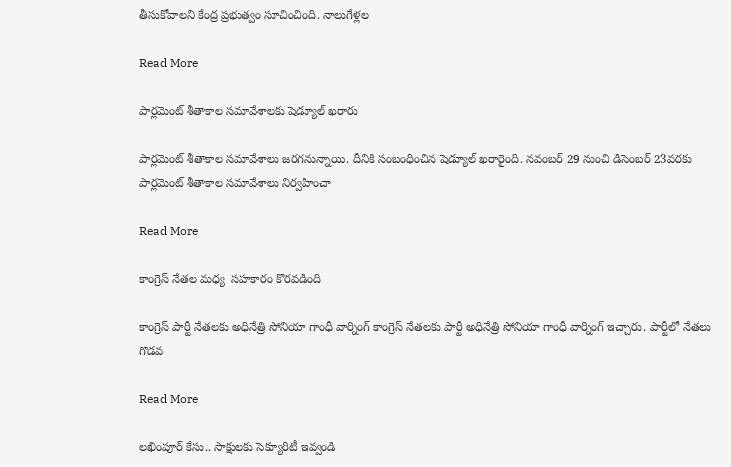తీసుకోవాలని కేంద్ర ప్రభుత్వం సూచించింది. నాలుగేళ్లల

Read More

పార్లమెంట్ శీతాకాల సమావేశాలకు షెడ్యూల్ ఖరారు

పార్లమెంట్ శీతాకాల సమావేశాలు జరగనున్నాయి. దీనికి సంబంధించిన షెడ్యూల్ ఖరారైంది. నవంబర్ 29 నుంచి డిసెంబర్ 23వరకు పార్లమెంట్ శీతాకాల సమావేశాలు నిర్వహించా

Read More

కాంగ్రెస్ నేతల మధ్య  సహకారం కొరవడింది

కాంగ్రెస్ పార్టీ నేతలకు అధినేత్రి సోనియా గాంధీ వార్నింగ్ కాంగ్రెస్ నేతలకు పార్టీ అధినేత్రి సోనియా గాంధీ వార్నింగ్ ఇచ్చారు. పార్టీలో నేతలు గొడవ

Read More

లఖింపూర్ కేసు.. సాక్షులకు సెక్యూరిటీ ఇవ్వండి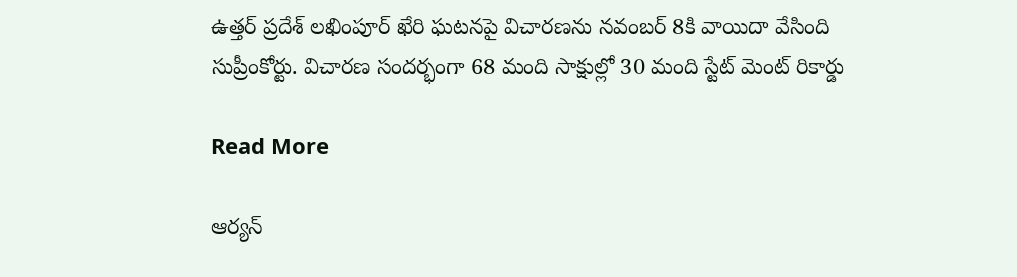ఉత్తర్ ప్రదేశ్ లఖింపూర్ ఖేరి ఘటనపై విచారణను నవంబర్ 8కి వాయిదా వేసింది సుప్రీంకోర్టు. విచారణ సందర్భంగా 68 మంది సాక్షుల్లో 30 మంది స్టేట్ మెంట్ రికార్డు

Read More

ఆర్యన్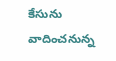కేసును వాదించనున్న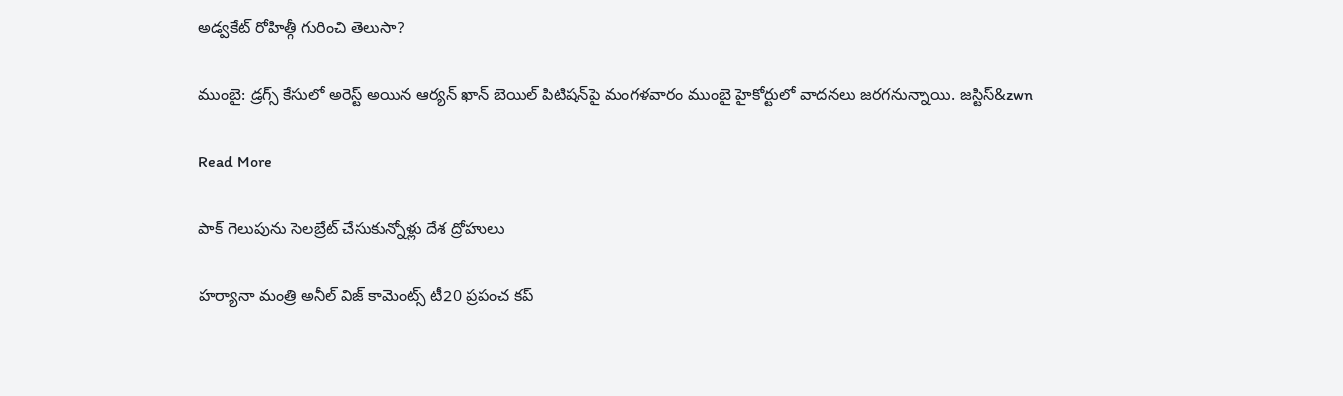అడ్వకేట్ రోహిత్గీ గురించి తెలుసా?

ముంబై: డ్రగ్స్ కేసులో అరెస్ట్ అయిన ఆర్యన్‌ ఖాన్‌ బెయిల్‌ పిటిషన్‌పై మంగళవారం ముంబై హైకోర్టులో వాదనలు జరగనున్నాయి. జస్టిస్&zwn

Read More

పాక్ గెలుపును సెలబ్రేట్ చేసుకున్నోళ్లు దేశ ద్రోహులు

హర్యానా మంత్రి అనీల్ విజ్ కామెంట్స్ టీ20 ప్రపంచ కప్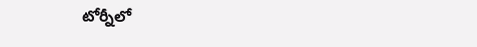టోర్నీలో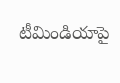టీమిండియాపై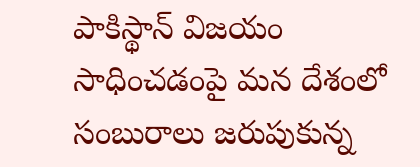పాకిస్థాన్ విజయం సాధించడంపై మన దేశంలో సంబురాలు జరుపుకున్న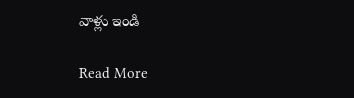వాళ్లు ఇండి

Read More